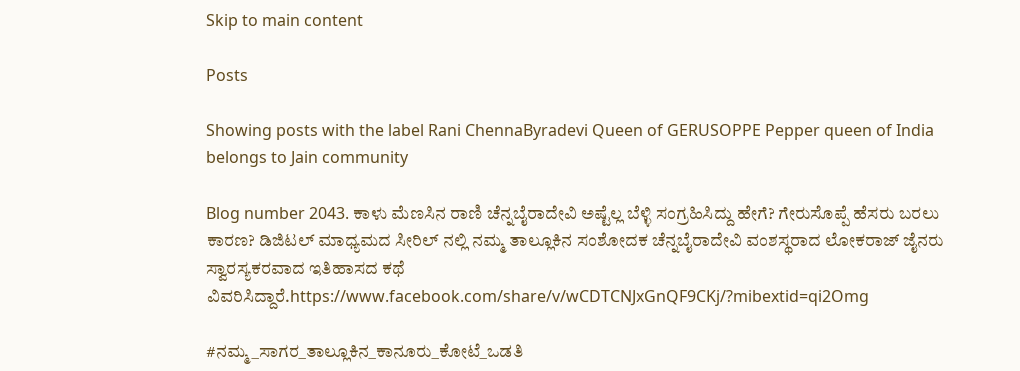Skip to main content

Posts

Showing posts with the label Rani ChennaByradevi Queen of GERUSOPPE Pepper queen of India belongs to Jain community

Blog number 2043. ಕಾಳು ಮೆಣಸಿನ ರಾಣಿ ಚೆನ್ನಬೈರಾದೇವಿ ಅಷ್ಟೆಲ್ಲ ಬೆಳ್ಳಿ ಸಂಗ್ರಹಿಸಿದ್ದು ಹೇಗೆ? ಗೇರುಸೊಪ್ಪೆ ಹೆಸರು ಬರಲು ಕಾರಣ? ಡಿಜಿಟಲ್ ಮಾಧ್ಯಮದ ಸೀರಿಲ್ ನಲ್ಲಿ ನಮ್ಮ ತಾಲ್ಲೂಕಿನ ಸಂಶೋದಕ ಚೆನ್ನಬೈರಾದೇವಿ ವಂಶಸ್ಥರಾದ ಲೋಕರಾಜ್ ಜೈನರು ಸ್ವಾರಸ್ಯಕರವಾದ ಇತಿಹಾಸದ ಕಥೆ ವಿವರಿಸಿದ್ದಾರೆ.https://www.facebook.com/share/v/wCDTCNJxGnQF9CKj/?mibextid=qi2Omg

#ನಮ್ಮ_ಸಾಗರ_ತಾಲ್ಲೂಕಿನ_ಕಾನೂರು_ಕೋಟೆ_ಒಡತಿ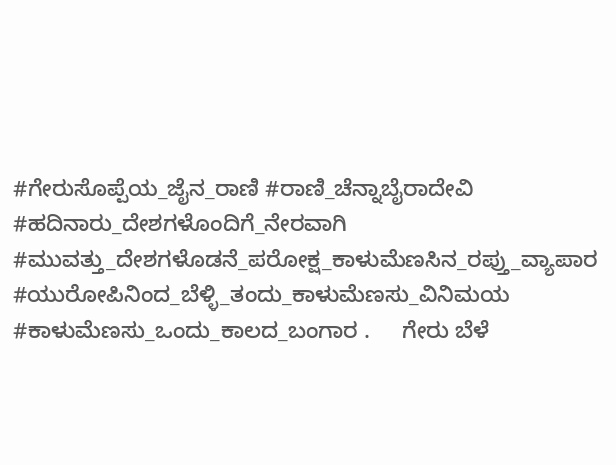#ಗೇರುಸೊಪ್ಪೆಯ_ಜೈನ_ರಾಣಿ #ರಾಣಿ_ಚೆನ್ನಾಬೈರಾದೇವಿ #ಹದಿನಾರು_ದೇಶಗಳೊಂದಿಗೆ_ನೇರವಾಗಿ #ಮುವತ್ತು_ದೇಶಗಳೊಡನೆ_ಪರೋಕ್ಷ_ಕಾಳುಮೆಣಸಿನ_ರಪ್ತು_ವ್ಯಾಪಾರ #ಯುರೋಪಿನಿಂದ_ಬೆಳ್ಳಿ_ತಂದು_ಕಾಳುಮೆಣಸು_ವಿನಿಮಯ #ಕಾಳುಮೆಣಸು_ಒಂದು_ಕಾಲದ_ಬಂಗಾರ .     ಗೇರು ಬೆಳೆ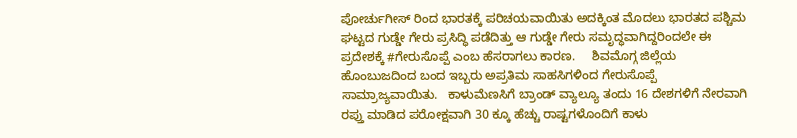ಪೋರ್ಚುಗೀಸ್ ರಿಂದ ಭಾರತಕ್ಕೆ ಪರಿಚಯವಾಯಿತು ಅದಕ್ಕಿಂತ ಮೊದಲು ಭಾರತದ ಪಶ್ಚಿಮ ಘಟ್ಟದ ಗುಡ್ಡೇ ಗೇರು ಪ್ರಸಿದ್ಧಿ ಪಡೆದಿತ್ತು ಆ ಗುಡ್ಡೇ ಗೇರು ಸಮೃದ್ಧವಾಗಿದ್ದರಿಂದಲೇ ಈ ಪ್ರದೇಶಕ್ಕೆ #ಗೇರುಸೊಪ್ಪೆ ಎಂಬ ಹೆಸರಾಗಲು ಕಾರಣ.     ಶಿವಮೊಗ್ಗ ಜಿಲ್ಲೆಯ ಹೊಂಬುಜದಿಂದ ಬಂದ ಇಬ್ಬರು ಅಪ್ರತಿಮ ಸಾಹಸಿಗಳಿಂದ ಗೇರುಸೊಪ್ಪೆ ಸಾಮ್ರಾಜ್ಯವಾಯಿತು.   ಕಾಳುಮೆಣಸಿಗೆ ಬ್ರಾಂಡ್ ವ್ಯಾಲ್ಯೂ ತಂದು 16 ದೇಶಗಳಿಗೆ ನೇರವಾಗಿ ರಪ್ತು ಮಾಡಿದ ಪರೋಕ್ಷವಾಗಿ 30 ಕ್ಕೂ ಹೆಚ್ಚು ರಾಷ್ಟಗಳೊಂದಿಗೆ ಕಾಳು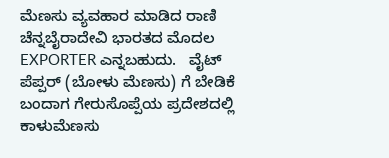ಮೆಣಸು ವ್ಯವಹಾರ ಮಾಡಿದ ರಾಣಿ ಚೆನ್ನಬೈರಾದೇವಿ ಭಾರತದ ಮೊದಲ EXPORTER ಎನ್ನಬಹುದು.   ವೈಟ್ ಪೆಪ್ಪರ್ (ಬೋಳು ಮೆಣಸು) ಗೆ ಬೇಡಿಕೆ ಬಂದಾಗ ಗೇರುಸೊಪ್ಪೆಯ ಪ್ರದೇಶದಲ್ಲಿ ಕಾಳುಮೆಣಸು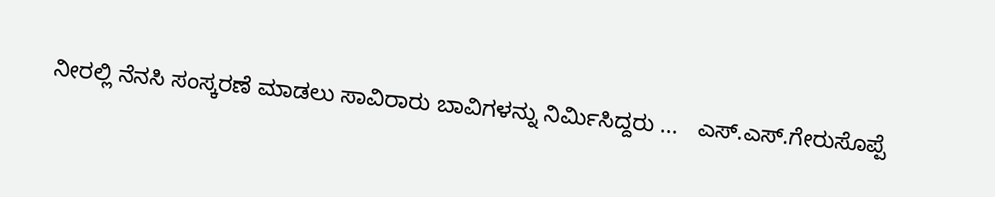ನೀರಲ್ಲಿ ನೆನಸಿ ಸಂಸ್ಕರಣೆ ಮಾಡಲು ಸಾವಿರಾರು ಬಾವಿಗಳನ್ನು ನಿರ್ಮಿಸಿದ್ದರು ...   ಎಸ್.ಎಸ್.ಗೇರುಸೊಪ್ಪೆ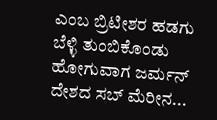ಎಂಬ ಬ್ರಿಟೀಶರ ಹಡಗು ಬೆಳ್ಳಿ ತುಂಬಿಕೊಂಡು ಹೋಗುವಾಗ ಜರ್ಮನ್ ದೇಶದ ಸಬ್ ಮೆರೀನ...